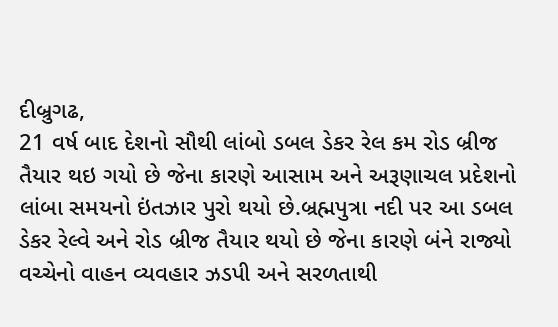દીબ્રુગઢ,
21 વર્ષ બાદ દેશનો સૌથી લાંબો ડબલ ડેકર રેલ કમ રોડ બ્રીજ તૈયાર થઇ ગયો છે જેના કારણે આસામ અને અરૂણાચલ પ્રદેશનો લાંબા સમયનો ઇંતઝાર પુરો થયો છે.બ્રહ્મપુત્રા નદી પર આ ડબલ ડેકર રેલ્વે અને રોડ બ્રીજ તૈયાર થયો છે જેના કારણે બંને રાજ્યો વચ્ચેનો વાહન વ્યવહાર ઝડપી અને સરળતાથી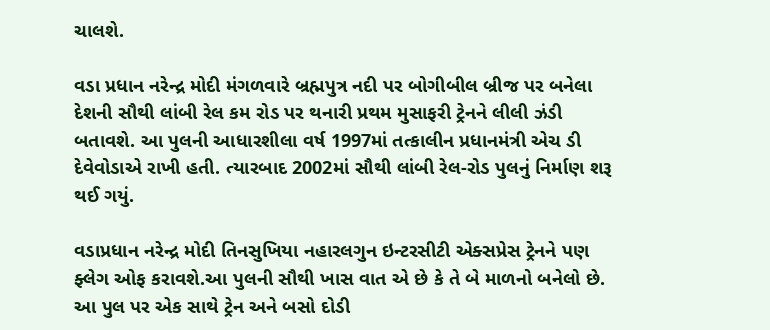ચાલશે.

વડા પ્રધાન નરેન્દ્ર મોદી મંગળવારે બ્રહ્મપુત્ર નદી પર બોગીબીલ બ્રીજ પર બનેલા દેશની સૌથી લાંબી રેલ કમ રોડ પર થનારી પ્રથમ મુસાફરી ટ્રેનને લીલી ઝંડી બતાવશે. આ પુલની આધારશીલા વર્ષ 1997માં તત્કાલીન પ્રધાનમંત્રી એચ ડી દેવેવોડાએ રાખી હતી. ત્યારબાદ 2002માં સૌથી લાંબી રેલ-રોડ પુલનું નિર્માણ શરૂ થઈ ગયું.

વડાપ્રધાન નરેન્દ્ર મોદી તિનસુખિયા નહારલગુન ઇન્ટરસીટી એક્સપ્રેસ ટ્રેનને પણ ફ્લેગ ઓફ કરાવશે.આ પુલની સૌથી ખાસ વાત એ છે કે તે બે માળનો બનેલો છે. આ પુલ પર એક સાથે ટ્રેન અને બસો દોડી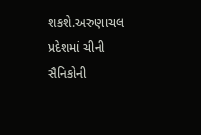શકશે.અરુણાચલ પ્રદેશમાં ચીની સૈનિકોની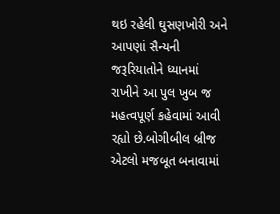થઇ રહેલી ઘુસણખોરી અને આપણાં સૈન્યની જરૂરિયાતોને ધ્યાનમાં રાખીને આ પુલ ખુબ જ મહત્વપૂર્ણ કહેવામાં આવી રહ્યો છે.બોગીબીલ બ્રીજ એટલો મજબૂત બનાવામાં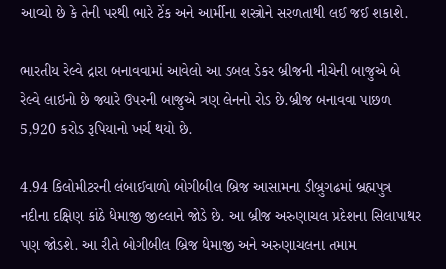આવ્યો છે કે તેની પરથી ભારે ટેંક અને આર્મીના શસ્ત્રોને સરળતાથી લઈ જઈ શકાશે.

ભારતીય રેલ્વે દ્રારા બનાવવામાં આવેલો આ ડબલ ડેકર બ્રીજની નીચેની બાજુએ બે રેલ્વે લાઇનો છે જ્યારે ઉપરની બાજુએ ત્રણ લેનનો રોડ છે.બ્રીજ બનાવવા પાછળ 5,920 કરોડ રૂપિયાનો ખર્ચ થયો છે.

4.94 કિલોમીટરની લંબાઈવાળો બોગીબીલ બ્રિજ આસામના ડીબ્રુગઢમાં બ્રહ્મપુત્ર નદીના દક્ષિણ કાંઠે ધેમાજી જીલ્લાને જોડે છે. આ બ્રીજ અરુણાચલ પ્રદેશના સિલાપાથર પણ જોડશે. આ રીતે બોગીબીલ બ્રિજ ધેમાજી અને અરુણાચલના તમામ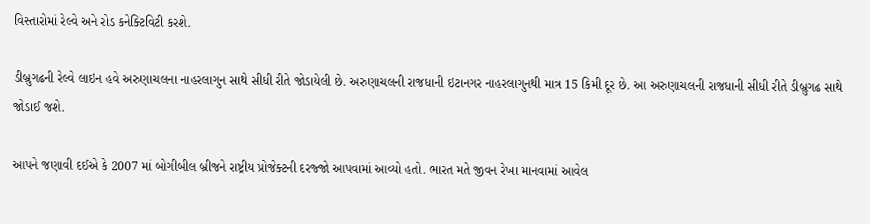વિસ્તારોમાં રેલ્વે અને રોડ કનેક્ટિવિટી કરશે.

ડીબ્રુગઢની રેલ્વે લાઇન હવે અરુણાચલના નાહરલાગુન સાથે સીધી રીતે જોડાયેલી છે. અરુણાચલની રાજધાની ઇટાનગર નાહરલાગુનથી માત્ર 15 કિમી દૂર છે. આ અરુણાચલની રાજધાની સીધી રીતે ડીબ્રુગઢ સાથે જોડાઈ જશે.

આપને જણાવી દઈએ કે 2007 માં બોગીબીલ બ્રીજને રાષ્ટ્રીય પ્રોજેક્ટની દરજ્જો આપવામાં આવ્યો હતો. ભારત મતે જીવન રેખા માનવામાં આવેલ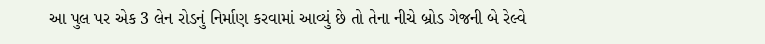આ પુલ પર એક 3 લેન રોડનું નિર્માણ કરવામાં આવ્યું છે તો તેના નીચે બ્રોડ ગેજની બે રેલ્વે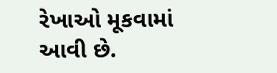રેખાઓ મૂકવામાં આવી છે.